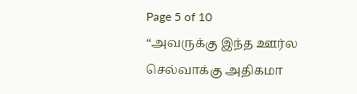Page 5 of 10
“அவருக்கு இந்த ஊர்ல செல்வாக்கு அதிகமா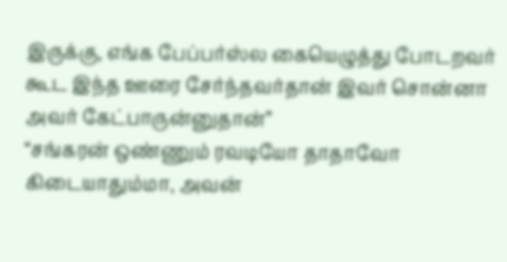இருக்கு, எங்க பேப்பர்ஸ்ல கையெழுத்து போடறவர் கூட இந்த ஊரை சேர்ந்தவர்தான் இவர் சொன்னா அவர் கேட்பாருன்னுதான்”
“சங்கரன் ஒண்ணும் ரவடியோ தாதாவோ கிடையாதும்மா, அவன்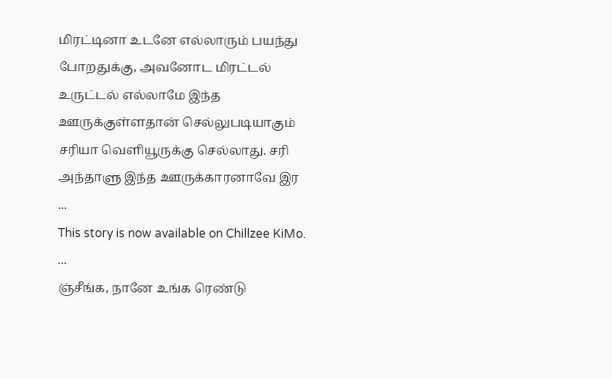மிரட்டினா உடனே எல்லாரும் பயந்து போறதுக்கு, அவனோட மிரட்டல் உருட்டல் எல்லாமே இந்த ஊருக்குள்ளதான் செல்லுபடியாகும் சரியா வெளியூருக்கு செல்லாது. சரி அந்தாளு இந்த ஊருக்காரனாவே இர
...
This story is now available on Chillzee KiMo.
...
ஞ்சீங்க, நானே உங்க ரெண்டு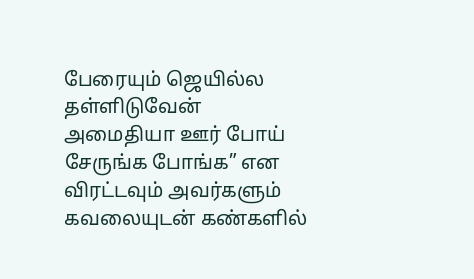பேரையும் ஜெயில்ல தள்ளிடுவேன் அமைதியா ஊர் போய் சேருங்க போங்க” என விரட்டவும் அவர்களும் கவலையுடன் கண்களில்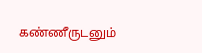கண்ணீருடனும்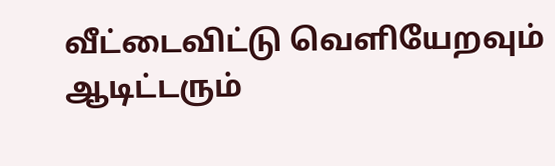வீட்டைவிட்டு வெளியேறவும் ஆடிட்டரும்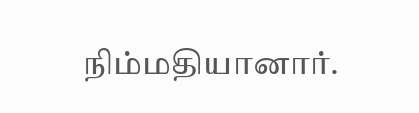நிம்மதியானார்.